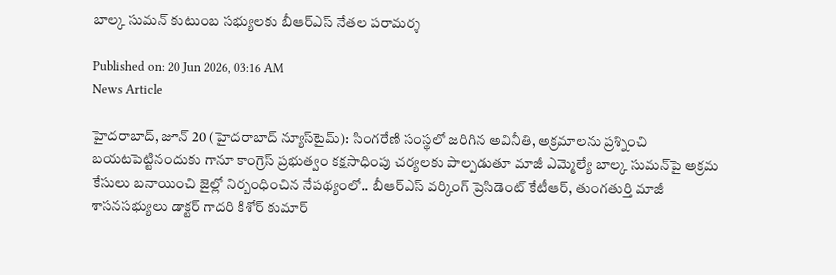బాల్క సుమన్ కుటుంబ సభ్యులకు బీఆర్ఎస్ నేతల పరామర్శ

Published on: 20 Jun 2026, 03:16 AM
News Article

హైదరాబాద్, జూన్ 20 (హైదరాబాద్ న్యూస్‌టైమ్): సింగరేణి సంస్థలో జరిగిన అవినీతి, అక్రమాలను ప్రశ్నించి బయటపెట్టినందుకు గానూ కాంగ్రెస్ ప్రభుత్వం కక్షసాధింపు చర్యలకు పాల్పడుతూ మాజీ ఎమ్మెల్యే బాల్క సుమన్‌పై అక్రమ కేసులు బనాయించి జైల్లో నిర్బంధించిన నేపథ్యంలో.. బీఆర్ఎస్ వర్కింగ్ ప్రెసిడెంట్ కేటీఆర్, తుంగతుర్తి మాజీ శాసనసభ్యులు డాక్టర్ గాదరి కిశోర్ కుమార్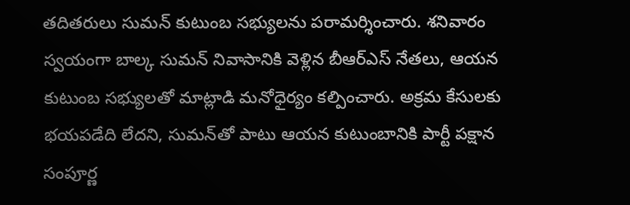తదితరులు సుమన్ కుటుంబ సభ్యులను పరామర్శించారు. శనివారం స్వయంగా బాల్క సుమన్ నివాసానికి వెళ్లిన బీఆర్ఎస్ నేతలు, ఆయన కుటుంబ సభ్యులతో మాట్లాడి మనోధైర్యం కల్పించారు. అక్రమ కేసులకు భయపడేది లేదని, సుమన్‌తో పాటు ఆయన కుటుంబానికి పార్టీ పక్షాన సంపూర్ణ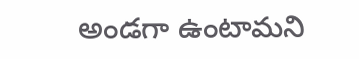అండగా ఉంటామని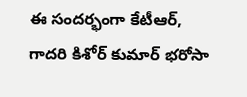ఈ సందర్భంగా కేటీఆర్, గాదరి కిశోర్ కుమార్ భరోసా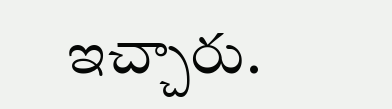ఇచ్చారు.